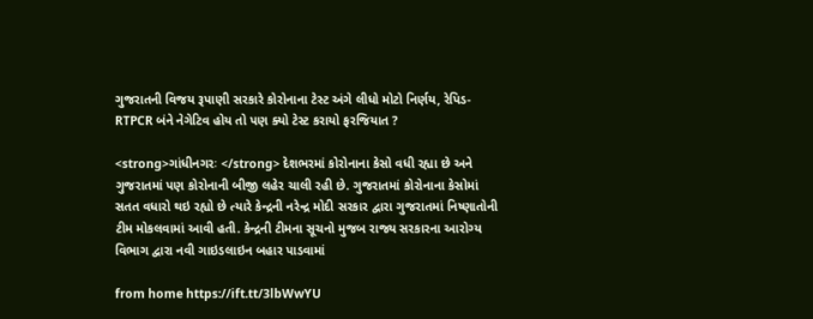ગુજરાતની વિજય રૂપાણી સરકારે કોરોનાના ટેસ્ટ અંગે લીધો મોટો નિર્ણય, રેપિડ- RTPCR બંને નેગેટિવ હોય તો પણ ક્યો ટેસ્ટ કરાયો ફરજિયાત ?

<strong>ગાંધીનગરઃ </strong> દેશભરમાં કોરોનાના કેસો વધી રહ્યા છે અને ગુજરાતમાં પણ કોરોનાની બીજી લહેર ચાલી રહી છે. ગુજરાતમાં કોરોનાના કેસોમાં સતત વધારો થઇ રહ્યો છે ત્યારે કેન્દ્રની નરેન્દ્ર મોદી સરકાર દ્વારા ગુજરાતમાં નિષ્ણાતોની ટીમ મોકલવામાં આવી હતી. કેન્દ્રની ટીમના સૂચનો મુજબ રાજ્ય સરકારના આરોગ્ય વિભાગ દ્વારા નવી ગાઇડલાઇન બહાર પાડવામાં

from home https://ift.tt/3lbWwYU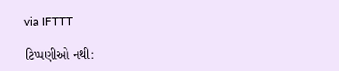via IFTTT

ટિપ્પણીઓ નથી: